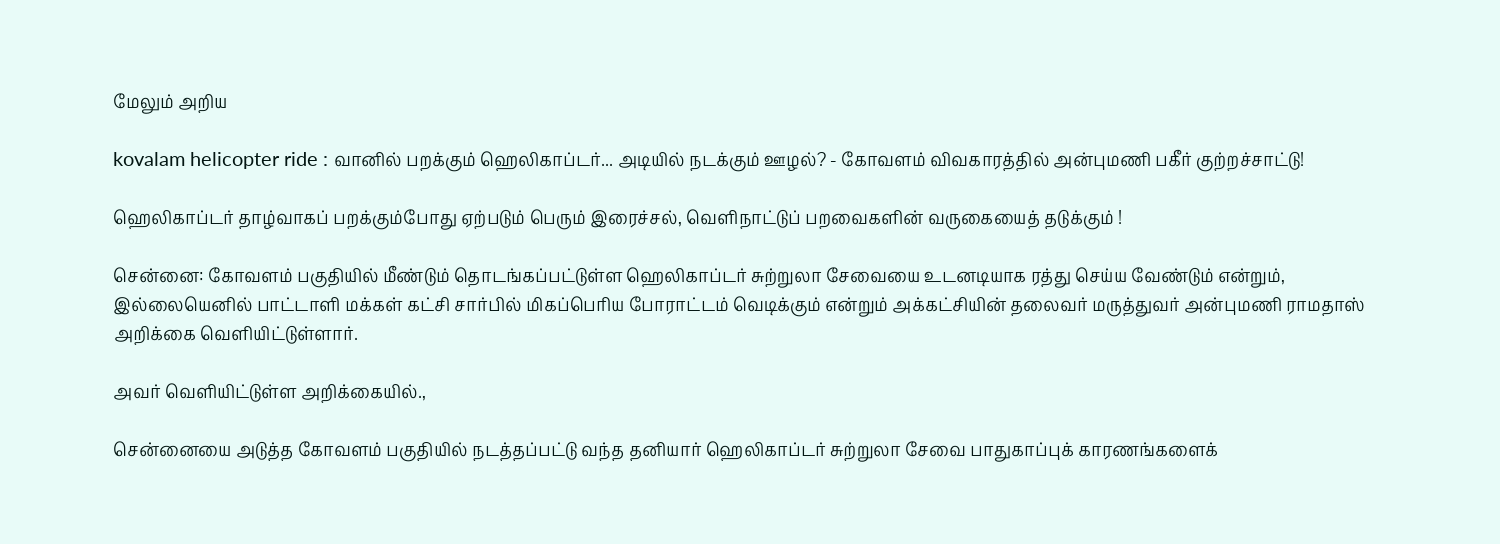மேலும் அறிய

kovalam helicopter ride : வானில் பறக்கும் ஹெலிகாப்டர்... அடியில் நடக்கும் ஊழல்? - கோவளம் விவகாரத்தில் அன்புமணி பகீர் குற்றச்சாட்டு!

ஹெலிகாப்டர் தாழ்வாகப் பறக்கும்போது ஏற்படும் பெரும் இரைச்சல், வெளிநாட்டுப் பறவைகளின் வருகையைத் தடுக்கும் !

சென்னை: கோவளம் பகுதியில் மீண்டும் தொடங்கப்பட்டுள்ள ஹெலிகாப்டர் சுற்றுலா சேவையை உடனடியாக ரத்து செய்ய வேண்டும் என்றும், இல்லையெனில் பாட்டாளி மக்கள் கட்சி சார்பில் மிகப்பெரிய போராட்டம் வெடிக்கும் என்றும் அக்கட்சியின் தலைவர் மருத்துவர் அன்புமணி ராமதாஸ் அறிக்கை வெளியிட்டுள்ளார்.

அவர் வெளியிட்டுள்ள அறிக்கையில்.,

சென்னையை அடுத்த கோவளம் பகுதியில் நடத்தப்பட்டு வந்த தனியார் ஹெலிகாப்டர் சுற்றுலா சேவை பாதுகாப்புக் காரணங்களைக்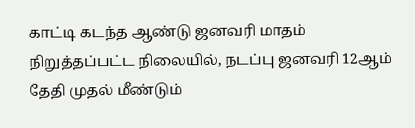காட்டி கடந்த ஆண்டு ஜனவரி மாதம் நிறுத்தப்பட்ட நிலையில், நடப்பு ஜனவரி 12ஆம் தேதி முதல் மீண்டும்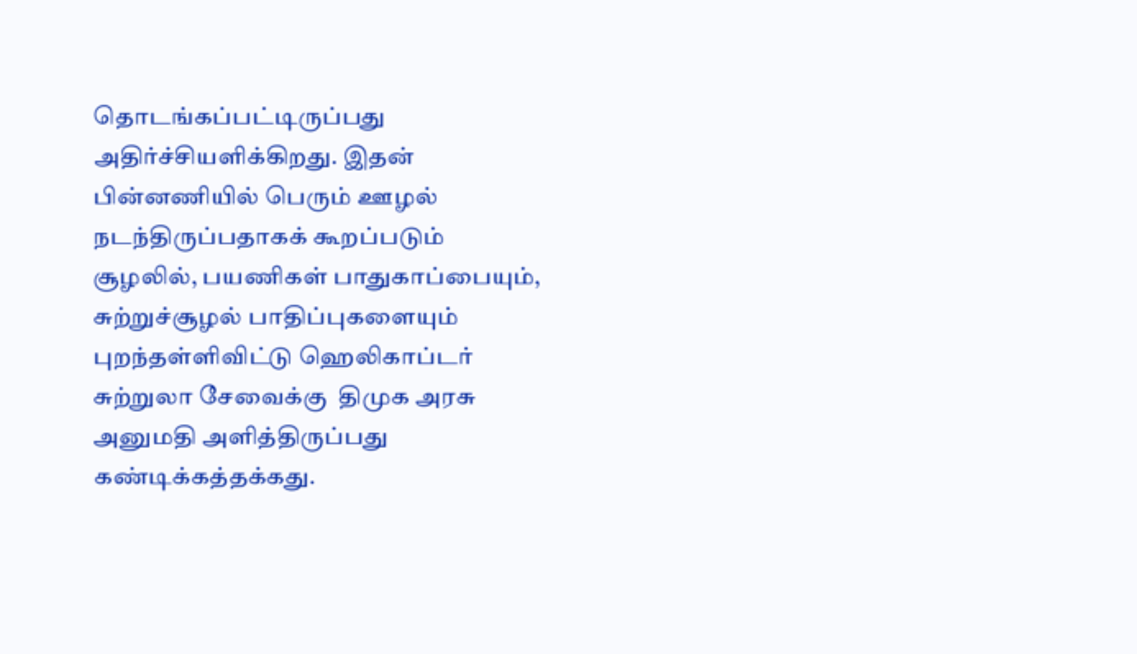தொடங்கப்பட்டிருப்பது அதிர்ச்சியளிக்கிறது. இதன் பின்னணியில் பெரும் ஊழல் நடந்திருப்பதாகக் கூறப்படும் சூழலில், பயணிகள் பாதுகாப்பையும், சுற்றுச்சூழல் பாதிப்புகளையும் புறந்தள்ளிவிட்டு ஹெலிகாப்டர் சுற்றுலா சேவைக்கு  திமுக அரசு அனுமதி அளித்திருப்பது கண்டிக்கத்தக்கது.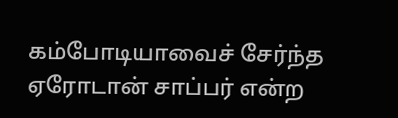கம்போடியாவைச் சேர்ந்த ஏரோடான் சாப்பர் என்ற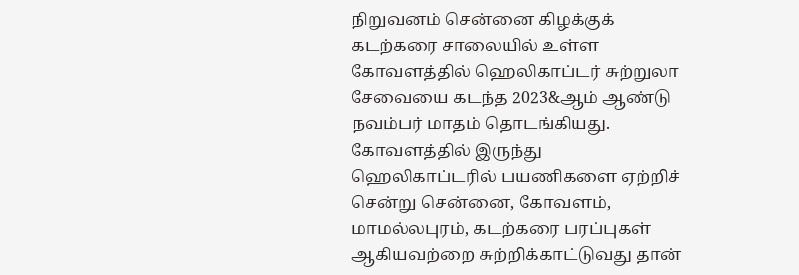நிறுவனம் சென்னை கிழக்குக் கடற்கரை சாலையில் உள்ள கோவளத்தில் ஹெலிகாப்டர் சுற்றுலா சேவையை கடந்த 2023&ஆம் ஆண்டு நவம்பர் மாதம் தொடங்கியது. கோவளத்தில் இருந்து ஹெலிகாப்டரில் பயணிகளை ஏற்றிச் சென்று சென்னை, கோவளம், மாமல்லபுரம், கடற்கரை பரப்புகள் ஆகியவற்றை சுற்றிக்காட்டுவது தான்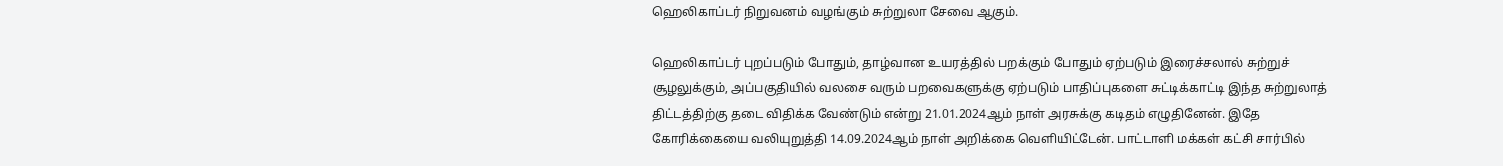ஹெலிகாப்டர் நிறுவனம் வழங்கும் சுற்றுலா சேவை ஆகும்.

ஹெலிகாப்டர் புறப்படும் போதும், தாழ்வான உயரத்தில் பறக்கும் போதும் ஏற்படும் இரைச்சலால் சுற்றுச் சூழலுக்கும், அப்பகுதியில் வலசை வரும் பறவைகளுக்கு ஏற்படும் பாதிப்புகளை சுட்டிக்காட்டி இந்த சுற்றுலாத் திட்டத்திற்கு தடை விதிக்க வேண்டும் என்று 21.01.2024ஆம் நாள் அரசுக்கு கடிதம் எழுதினேன். இதே கோரிக்கையை வலியுறுத்தி 14.09.2024ஆம் நாள் அறிக்கை வெளியிட்டேன். பாட்டாளி மக்கள் கட்சி சார்பில்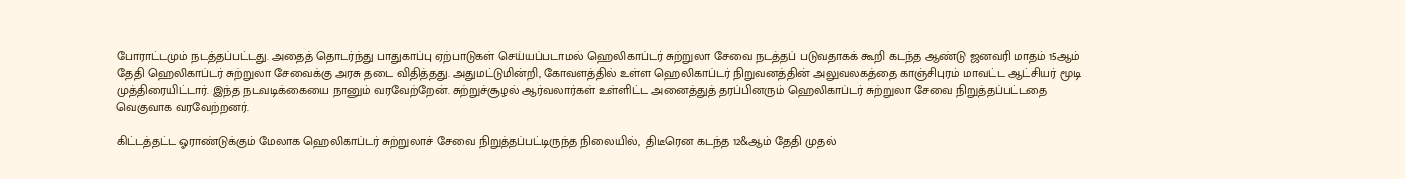போராட்டமும் நடத்தப்பட்டது. அதைத் தொடர்ந்து பாதுகாப்பு ஏற்பாடுகள் செய்யப்படாமல் ஹெலிகாப்டர் சுற்றுலா சேவை நடத்தப் படுவதாகக் கூறி கடந்த ஆண்டு ஜனவரி மாதம் 15ஆம் தேதி ஹெலிகாப்டர் சுற்றுலா சேவைக்கு அரசு தடை விதித்தது. அதுமட்டுமின்றி, கோவளத்தில் உள்ள ஹெலிகாப்டர் நிறுவனத்தின் அலுவலகத்தை காஞ்சிபுரம் மாவட்ட ஆட்சியர் மூடி முத்திரையிட்டார். இந்த நடவடிக்கையை நானும் வரவேற்றேன். சுற்றுச்சூழல் ஆர்வலார்கள் உள்ளிட்ட அனைத்துத் தரப்பினரும் ஹெலிகாப்டர் சுற்றுலா சேவை நிறுத்தப்பட்டதை வெகுவாக வரவேற்றனர்.

கிட்டத்தட்ட ஓராண்டுக்கும் மேலாக ஹெலிகாப்டர் சுற்றுலாச் சேவை நிறுத்தப்பட்டிருந்த நிலையில்,  திடீரென கடந்த 12&ஆம் தேதி முதல்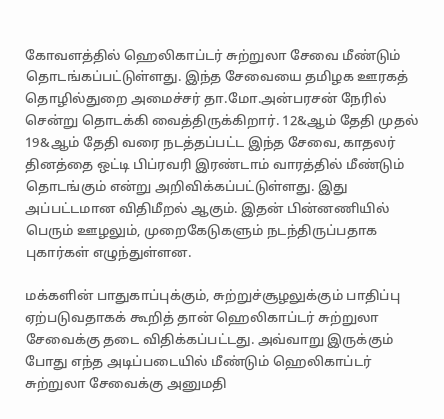கோவளத்தில் ஹெலிகாப்டர் சுற்றுலா சேவை மீண்டும் தொடங்கப்பட்டுள்ளது. இந்த சேவையை தமிழக ஊரகத் தொழில்துறை அமைச்சர் தா.மோ.அன்பரசன் நேரில் சென்று தொடக்கி வைத்திருக்கிறார். 12&ஆம் தேதி முதல் 19&ஆம் தேதி வரை நடத்தப்பட்ட இந்த சேவை, காதலர் தினத்தை ஒட்டி பிப்ரவரி இரண்டாம் வாரத்தில் மீண்டும் தொடங்கும் என்று அறிவிக்கப்பட்டுள்ளது. இது அப்பட்டமான விதிமீறல் ஆகும். இதன் பின்னணியில் பெரும் ஊழலும், முறைகேடுகளும் நடந்திருப்பதாக புகார்கள் எழுந்துள்ளன.

மக்களின் பாதுகாப்புக்கும், சுற்றுச்சூழலுக்கும் பாதிப்பு ஏற்படுவதாகக் கூறித் தான் ஹெலிகாப்டர் சுற்றுலா சேவைக்கு தடை விதிக்கப்பட்டது. அவ்வாறு இருக்கும் போது எந்த அடிப்படையில் மீண்டும் ஹெலிகாப்டர் சுற்றுலா சேவைக்கு அனுமதி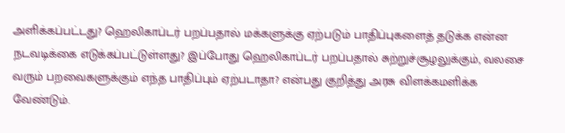அளிக்கப்பட்டது? ஹெலிகாப்டர் பறப்பதால் மக்களுக்கு ஏற்படும் பாதிப்புகளைத் தடுக்க என்ன நடவடிக்கை எடுக்கப்பட்டுள்ளது? இப்போது ஹெலிகாப்டர் பறப்பதால் சுற்றுச்சூழலுக்கும், வலசை வரும் பறவைகளுக்கும் எந்த பாதிப்பும் ஏற்படாதா? என்பது குறித்து அரசு விளக்கமளிக்க வேண்டும்.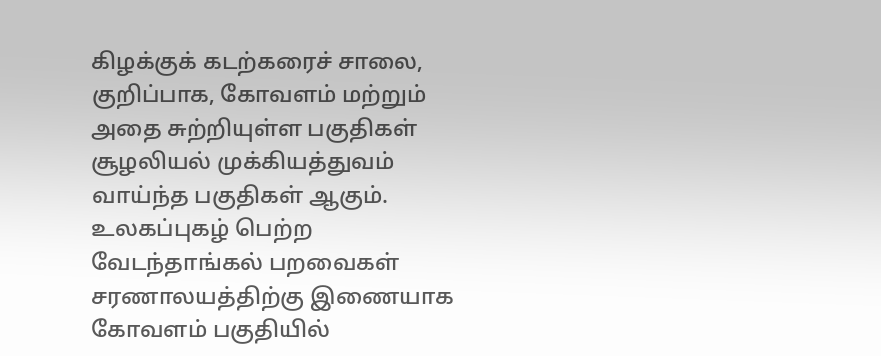கிழக்குக் கடற்கரைச் சாலை, குறிப்பாக, கோவளம் மற்றும் அதை சுற்றியுள்ள பகுதிகள் சூழலியல் முக்கியத்துவம் வாய்ந்த பகுதிகள் ஆகும். உலகப்புகழ் பெற்ற வேடந்தாங்கல் பறவைகள் சரணாலயத்திற்கு இணையாக கோவளம் பகுதியில்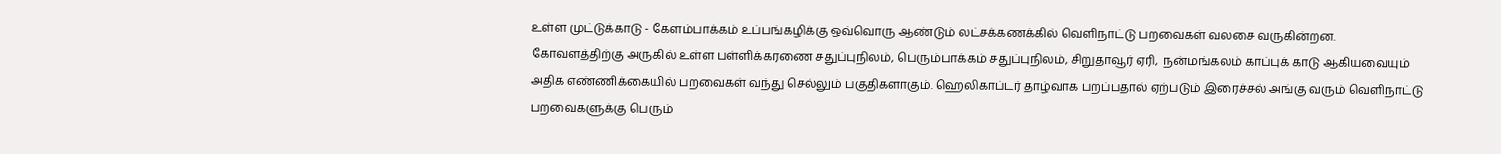உள்ள முட்டுக்காடு - கேளம்பாக்கம் உப்பங்கழிக்கு ஒவ்வொரு ஆண்டும் லட்சக்கணக்கில் வெளிநாட்டு பறவைகள் வலசை வருகின்றன. கோவளத்திற்கு அருகில் உள்ள பள்ளிக்கரணை சதுப்புநிலம், பெரும்பாக்கம் சதுப்புநிலம், சிறுதாவூர் ஏரி,  நன்மங்கலம் காப்புக் காடு ஆகியவையும் அதிக எண்ணிக்கையில் பறவைகள் வந்து செல்லும் பகுதிகளாகும். ஹெலிகாப்டர் தாழ்வாக பறப்பதால் ஏற்படும் இரைச்சல் அங்கு வரும் வெளிநாட்டு பறவைகளுக்கு பெரும்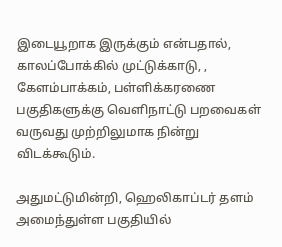இடையூறாக இருக்கும் என்பதால், காலப்போக்கில் முட்டுக்காடு, , கேளம்பாக்கம், பள்ளிக்கரணை பகுதிகளுக்கு வெளிநாட்டு பறவைகள் வருவது முற்றிலுமாக நின்று விடக்கூடும்.

அதுமட்டுமின்றி, ஹெலிகாப்டர் தளம் அமைந்துள்ள பகுதியில்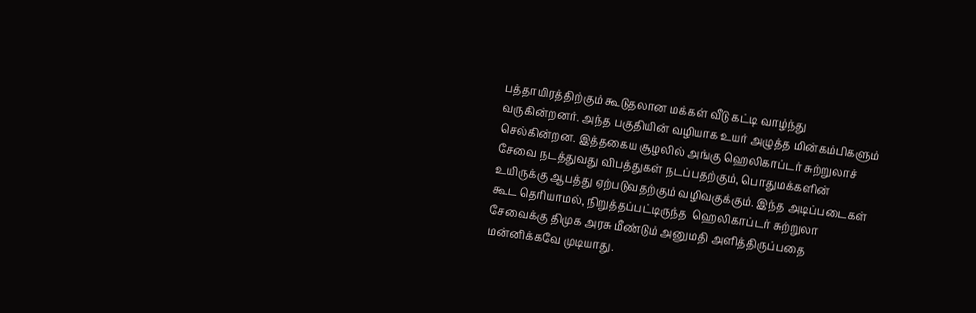பத்தாயிரத்திற்கும் கூடுதலான மக்கள் வீடு கட்டி வாழ்ந்து வருகின்றனர். அந்த பகுதியின் வழியாக உயர் அழுத்த மின்கம்பிகளும் செல்கின்றன. இத்தகைய சூழலில் அங்கு ஹெலிகாப்டர் சுற்றுலாச் சேவை நடத்துவது விபத்துகள் நடப்பதற்கும், பொதுமக்களின் உயிருக்கு ஆபத்து ஏற்படுவதற்கும் வழிவகுக்கும். இந்த அடிப்படைகள் கூட தெரியாமல், நிறுத்தப்பட்டிருந்த  ஹெலிகாப்டர் சுற்றுலா சேவைக்கு திமுக அரசு மீண்டும் அனுமதி அளித்திருப்பதை மன்னிக்கவே முடியாது.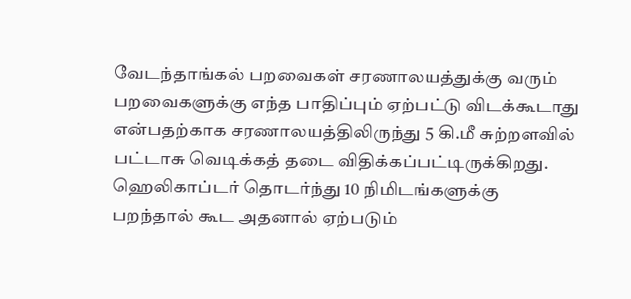வேடந்தாங்கல் பறவைகள் சரணாலயத்துக்கு வரும்  பறவைகளுக்கு எந்த பாதிப்பும் ஏற்பட்டு விடக்கூடாது என்பதற்காக சரணாலயத்திலிருந்து 5 கி.மீ சுற்றளவில் பட்டாசு வெடிக்கத் தடை விதிக்கப்பட்டிருக்கிறது. ஹெலிகாப்டர் தொடர்ந்து 10 நிமிடங்களுக்கு பறந்தால் கூட அதனால் ஏற்படும்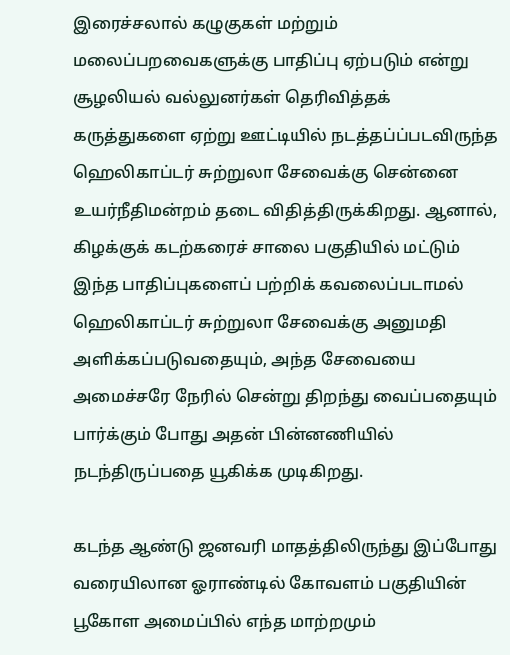இரைச்சலால் கழுகுகள் மற்றும் மலைப்பறவைகளுக்கு பாதிப்பு ஏற்படும் என்று சூழலியல் வல்லுனர்கள் தெரிவித்தக் கருத்துகளை ஏற்று ஊட்டியில் நடத்தப்ப்படவிருந்த ஹெலிகாப்டர் சுற்றுலா சேவைக்கு சென்னை உயர்நீதிமன்றம் தடை விதித்திருக்கிறது. ஆனால், கிழக்குக் கடற்கரைச் சாலை பகுதியில் மட்டும் இந்த பாதிப்புகளைப் பற்றிக் கவலைப்படாமல் ஹெலிகாப்டர் சுற்றுலா சேவைக்கு அனுமதி அளிக்கப்படுவதையும், அந்த சேவையை அமைச்சரே நேரில் சென்று திறந்து வைப்பதையும் பார்க்கும் போது அதன் பின்னணியில் நடந்திருப்பதை யூகிக்க முடிகிறது.

கடந்த ஆண்டு ஜனவரி மாதத்திலிருந்து இப்போது வரையிலான ஓராண்டில் கோவளம் பகுதியின் பூகோள அமைப்பில் எந்த மாற்றமும்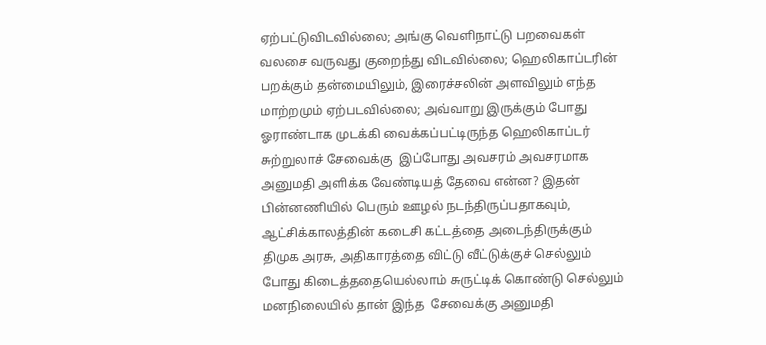ஏற்பட்டுவிடவில்லை; அங்கு வெளிநாட்டு பறவைகள் வலசை வருவது குறைந்து விடவில்லை; ஹெலிகாப்டரின் பறக்கும் தன்மையிலும், இரைச்சலின் அளவிலும் எந்த மாற்றமும் ஏற்படவில்லை; அவ்வாறு இருக்கும் போது ஓராண்டாக முடக்கி வைக்கப்பட்டிருந்த ஹெலிகாப்டர் சுற்றுலாச் சேவைக்கு  இப்போது அவசரம் அவசரமாக அனுமதி அளிக்க வேண்டியத் தேவை என்ன? இதன் பின்னணியில் பெரும் ஊழல் நடந்திருப்பதாகவும், ஆட்சிக்காலத்தின் கடைசி கட்டத்தை அடைந்திருக்கும் திமுக அரசு, அதிகாரத்தை விட்டு வீட்டுக்குச் செல்லும் போது கிடைத்ததையெல்லாம் சுருட்டிக் கொண்டு செல்லும் மனநிலையில் தான் இந்த  சேவைக்கு அனுமதி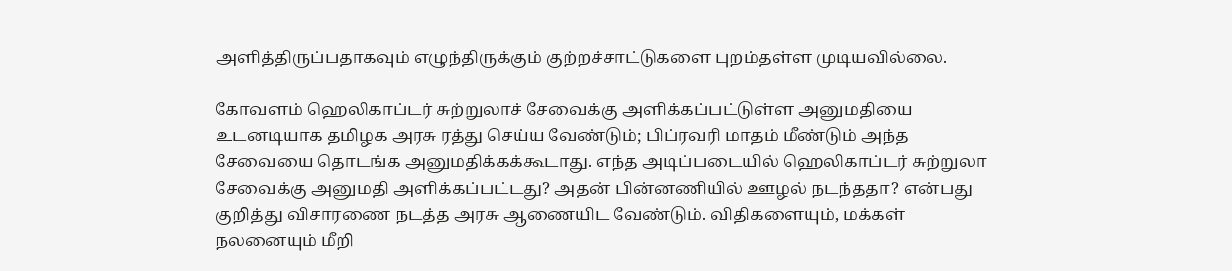அளித்திருப்பதாகவும் எழுந்திருக்கும் குற்றச்சாட்டுகளை புறம்தள்ள முடியவில்லை.

கோவளம் ஹெலிகாப்டர் சுற்றுலாச் சேவைக்கு அளிக்கப்பட்டுள்ள அனுமதியை உடனடியாக தமிழக அரசு ரத்து செய்ய வேண்டும்; பிப்ரவரி மாதம் மீண்டும் அந்த சேவையை தொடங்க அனுமதிக்கக்கூடாது. எந்த அடிப்படையில் ஹெலிகாப்டர் சுற்றுலா சேவைக்கு அனுமதி அளிக்கப்பட்டது? அதன் பின்னணியில் ஊழல் நடந்ததா? என்பது குறித்து விசாரணை நடத்த அரசு ஆணையிட வேண்டும். விதிகளையும், மக்கள் நலனையும் மீறி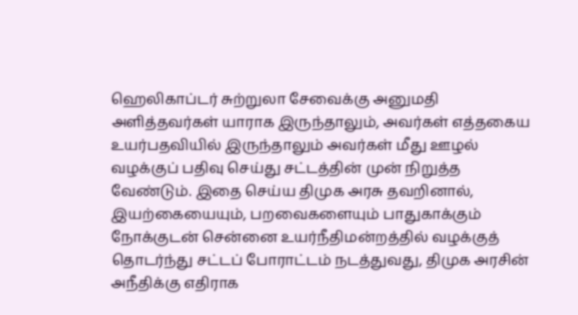ஹெலிகாப்டர் சுற்றுலா சேவைக்கு அனுமதி அளித்தவர்கள் யாராக இருந்தாலும், அவர்கள் எத்தகைய உயர்பதவியில் இருந்தாலும் அவர்கள் மீது ஊழல் வழக்குப் பதிவு செய்து சட்டத்தின் முன் நிறுத்த வேண்டும். இதை செய்ய திமுக அரசு தவறினால், இயற்கையையும், பறவைகளையும் பாதுகாக்கும் நோக்குடன் சென்னை உயர்நீதிமன்றத்தில் வழக்குத் தொடர்ந்து சட்டப் போராட்டம் நடத்துவது, திமுக அரசின் அநீதிக்கு எதிராக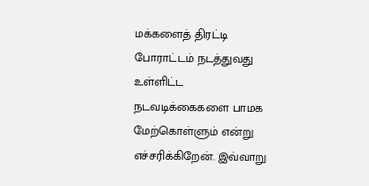மக்களைத் திரட்டி போராட்டம் நடத்துவது உள்ளிட்ட நடவடிக்கைகளை பாமக மேற்கொள்ளும் என்று எச்சரிக்கிறேன். இவ்வாறு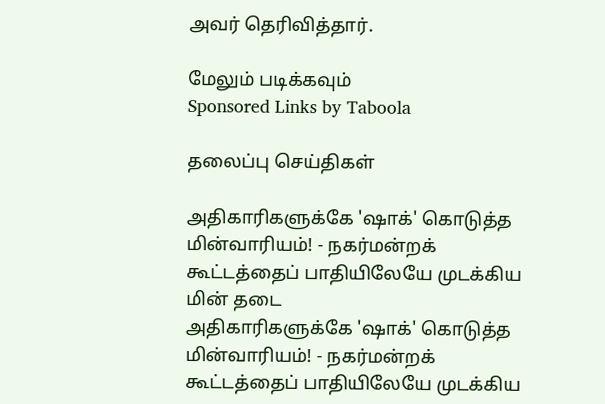அவர் தெரிவித்தார்.

மேலும் படிக்கவும்
Sponsored Links by Taboola

தலைப்பு செய்திகள்

அதிகாரிகளுக்கே 'ஷாக்' கொடுத்த மின்வாரியம்! - நகர்மன்றக் கூட்டத்தைப் பாதியிலேயே முடக்கிய மின் தடை
அதிகாரிகளுக்கே 'ஷாக்' கொடுத்த மின்வாரியம்! - நகர்மன்றக் கூட்டத்தைப் பாதியிலேயே முடக்கிய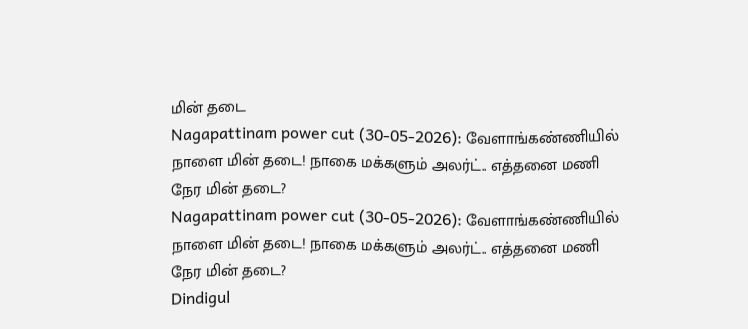மின் தடை
Nagapattinam power cut (30-05-2026): வேளாங்கண்ணியில் நாளை மின் தடை! நாகை மக்களும் அலர்ட்.. எத்தனை மணி நேர மின் தடை?
Nagapattinam power cut (30-05-2026): வேளாங்கண்ணியில் நாளை மின் தடை! நாகை மக்களும் அலர்ட்.. எத்தனை மணி நேர மின் தடை?
Dindigul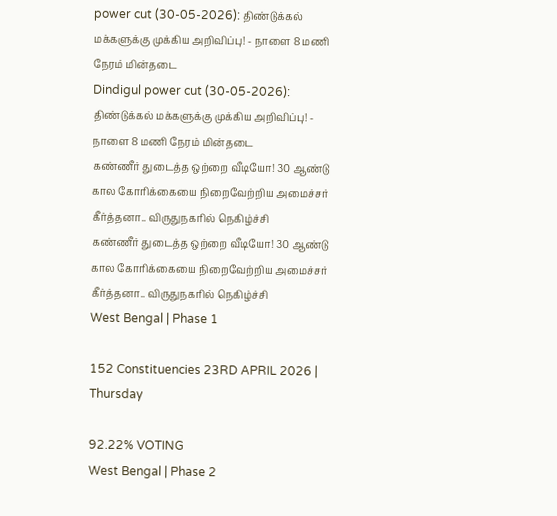power cut (30-05-2026): திண்டுக்கல் மக்களுக்கு முக்கிய அறிவிப்பு! - நாளை 8 மணி நேரம் மின்தடை
Dindigul power cut (30-05-2026): திண்டுக்கல் மக்களுக்கு முக்கிய அறிவிப்பு! - நாளை 8 மணி நேரம் மின்தடை
கண்ணீர் துடைத்த ஒற்றை வீடியோ! 30 ஆண்டு கால கோரிக்கையை நிறைவேற்றிய அமைச்சர் கீர்த்தனா.. விருதுநகரில் நெகிழ்ச்சி
கண்ணீர் துடைத்த ஒற்றை வீடியோ! 30 ஆண்டு கால கோரிக்கையை நிறைவேற்றிய அமைச்சர் கீர்த்தனா.. விருதுநகரில் நெகிழ்ச்சி
West Bengal | Phase 1

152 Constituencies 23RD APRIL 2026 | Thursday

92.22% VOTING
West Bengal | Phase 2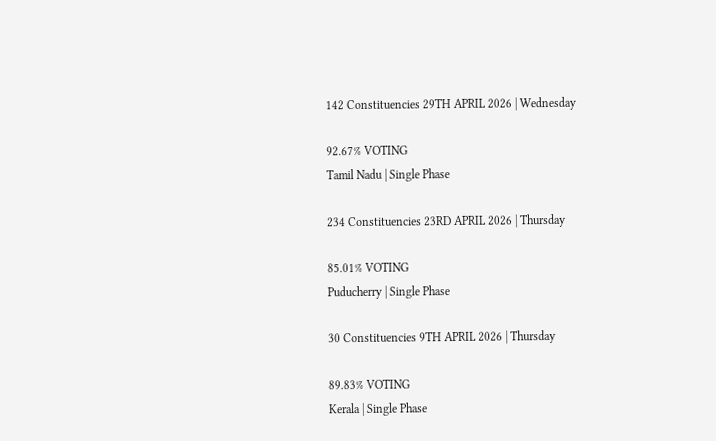142 Constituencies 29TH APRIL 2026 | Wednesday

92.67% VOTING
Tamil Nadu | Single Phase

234 Constituencies 23RD APRIL 2026 | Thursday

85.01% VOTING
Puducherry | Single Phase

30 Constituencies 9TH APRIL 2026 | Thursday

89.83% VOTING
Kerala | Single Phase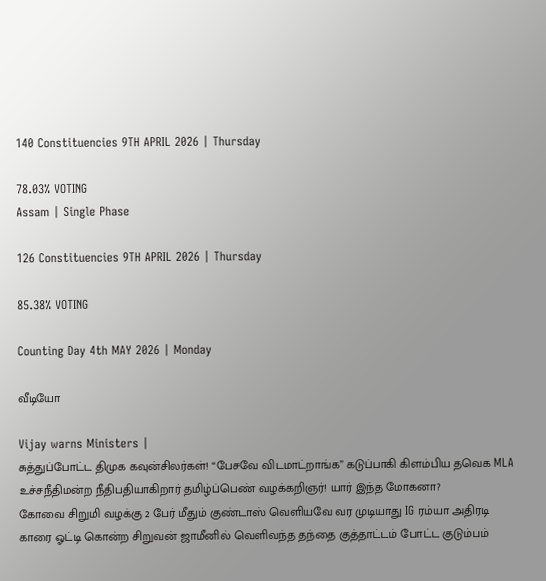140 Constituencies 9TH APRIL 2026 | Thursday

78.03% VOTING
Assam | Single Phase

126 Constituencies 9TH APRIL 2026 | Thursday

85.38% VOTING

Counting Day 4th MAY 2026 | Monday

வீடியோ

Vijay warns Ministers |
சுத்துப்போட்ட திமுக கவுன்சிலர்கள்! “பேசவே விடமாட்றாங்க” கடுப்பாகி கிளம்பிய தவெக MLA
உச்சநீதிமன்ற நீதிபதியாகிறார் தமிழ்ப்பெண் வழக்கறிஞர்! யார் இந்த மோகனா?
கோவை சிறுமி வழக்கு 2 பேர் மீதும் குண்டாஸ் வெளியவே வர முடியாது IG ரம்யா அதிரடி
காரை ஓட்டி கொன்ற சிறுவன் ஜாமீனில் வெளிவந்த தந்தை குத்தாட்டம் போட்ட குடும்பம்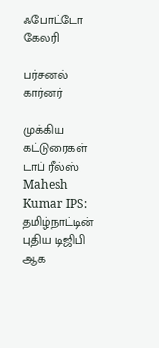ஃபோட்டோ கேலரி

பர்சனல் கார்னர்

முக்கிய கட்டுரைகள்
டாப் ரீல்ஸ்
Mahesh Kumar IPS: தமிழ்நாட்டின் புதிய டிஜிபி ஆக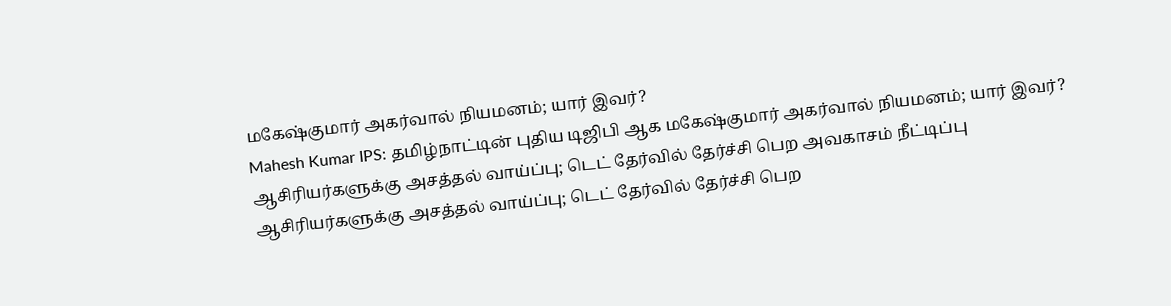மகேஷ்குமார் அகர்வால் நியமனம்; யார் இவர்?
Mahesh Kumar IPS: தமிழ்நாட்டின் புதிய டிஜிபி ஆக மகேஷ்குமார் அகர்வால் நியமனம்; யார் இவர்?
ஆசிரியர்களுக்கு அசத்தல் வாய்ப்பு; டெட் தேர்வில் தேர்ச்சி பெற அவகாசம் நீட்டிப்பு
ஆசிரியர்களுக்கு அசத்தல் வாய்ப்பு; டெட் தேர்வில் தேர்ச்சி பெற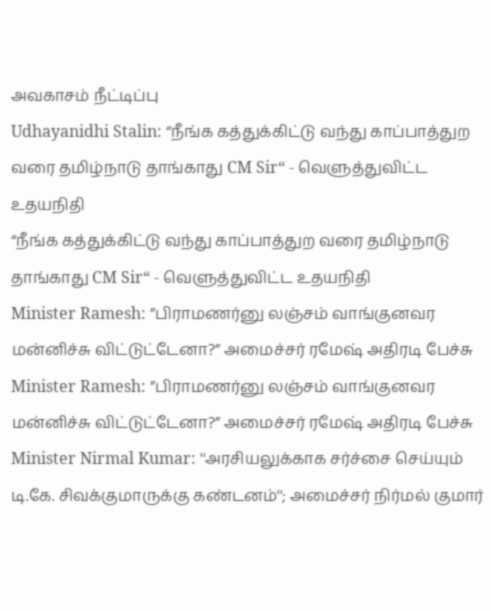அவகாசம் நீட்டிப்பு
Udhayanidhi Stalin: “நீங்க கத்துக்கிட்டு வந்து காப்பாத்துற வரை தமிழ்நாடு தாங்காது CM Sir“ - வெளுத்துவிட்ட உதயநிதி
“நீங்க கத்துக்கிட்டு வந்து காப்பாத்துற வரை தமிழ்நாடு தாங்காது CM Sir“ - வெளுத்துவிட்ட உதயநிதி
Minister Ramesh: ”பிராமணர்னு லஞ்சம் வாங்குனவர மன்னிச்சு விட்டுட்டேனா?” அமைச்சர் ரமேஷ் அதிரடி பேச்சு
Minister Ramesh: ”பிராமணர்னு லஞ்சம் வாங்குனவர மன்னிச்சு விட்டுட்டேனா?” அமைச்சர் ரமேஷ் அதிரடி பேச்சு
Minister Nirmal Kumar: ''அரசியலுக்காக சர்ச்சை செய்யும் டி.கே. சிவக்குமாருக்கு கண்டனம்''; அமைச்சர் நிர்மல் குமார்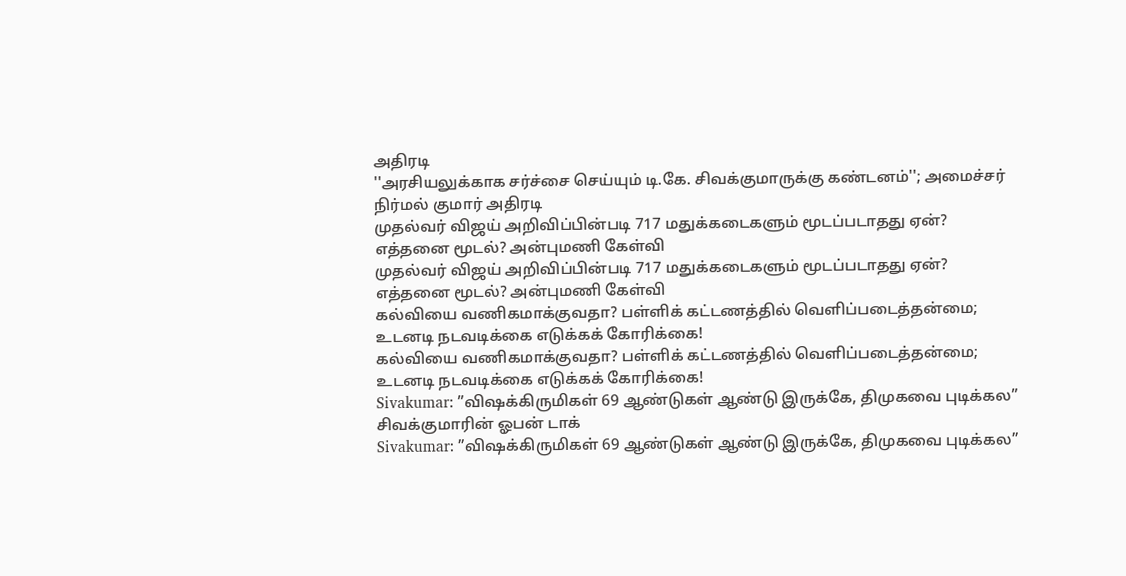அதிரடி
''அரசியலுக்காக சர்ச்சை செய்யும் டி.கே. சிவக்குமாருக்கு கண்டனம்''; அமைச்சர் நிர்மல் குமார் அதிரடி
முதல்வர் விஜய் அறிவிப்பின்படி 717 மதுக்கடைகளும் மூடப்படாதது ஏன்? எத்தனை மூடல்? அன்புமணி கேள்வி
முதல்வர் விஜய் அறிவிப்பின்படி 717 மதுக்கடைகளும் மூடப்படாதது ஏன்? எத்தனை மூடல்? அன்புமணி கேள்வி
கல்வியை வணிகமாக்குவதா? பள்ளிக் கட்டணத்தில் வெளிப்படைத்தன்மை; உடனடி நடவடிக்கை எடுக்கக் கோரிக்கை!
கல்வியை வணிகமாக்குவதா? பள்ளிக் கட்டணத்தில் வெளிப்படைத்தன்மை; உடனடி நடவடிக்கை எடுக்கக் கோரிக்கை!
Sivakumar: ”விஷக்கிருமிகள் 69 ஆண்டுகள் ஆண்டு இருக்கே, திமுகவை புடிக்கல” சிவக்குமாரின் ஓபன் டாக்
Sivakumar: ”விஷக்கிருமிகள் 69 ஆண்டுகள் ஆண்டு இருக்கே, திமுகவை புடிக்கல”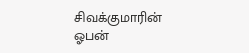சிவக்குமாரின் ஓபன்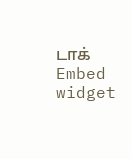டாக்
Embed widget